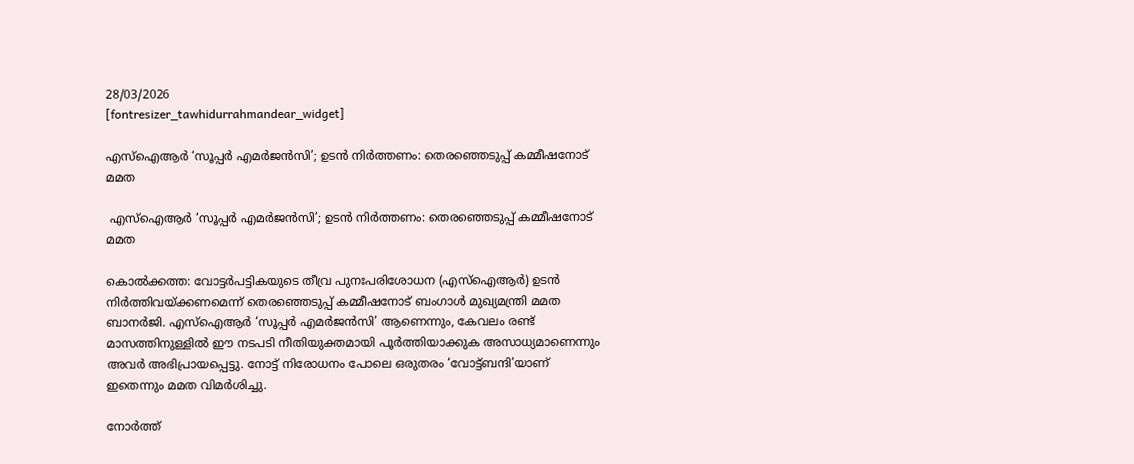28/03/2026
[fontresizer_tawhidurrahmandear_widget]

എസ്ഐആര്‍ ‘സൂപ്പര്‍ എമര്‍ജന്‍സി’; ഉടന്‍ നിര്‍ത്തണം: തെരഞ്ഞെടുപ്പ് കമ്മീഷനോട് മമത

 എസ്ഐആര്‍ ‘സൂപ്പര്‍ എമര്‍ജന്‍സി’; ഉടന്‍ നിര്‍ത്തണം: തെരഞ്ഞെടുപ്പ് കമ്മീഷനോട് മമത

കൊല്‍ക്കത്ത: വോട്ടര്‍പട്ടികയുടെ തീവ്ര പുനഃപരിശോധന (എസ്‌ഐആര്‍) ഉടന്‍ നിര്‍ത്തിവയ്ക്കണമെന്ന് തെരഞ്ഞെടുപ്പ് കമ്മീഷനോട് ബംഗാള്‍ മുഖ്യമന്ത്രി മമത ബാനര്‍ജി. എസ്‌ഐആര്‍ ‘സൂപ്പര്‍ എമര്‍ജന്‍സി’ ആണെന്നും, കേവലം രണ്ട് മാസത്തിനുള്ളില്‍ ഈ നടപടി നീതിയുക്തമായി പൂര്‍ത്തിയാക്കുക അസാധ്യമാണെന്നും അവര്‍ അഭിപ്രായപ്പെട്ടു. നോട്ട് നിരോധനം പോലെ ഒരുതരം ‘വോട്ട്ബന്ദി’യാണ് ഇതെന്നും മമത വിമര്‍ശിച്ചു.

നോര്‍ത്ത്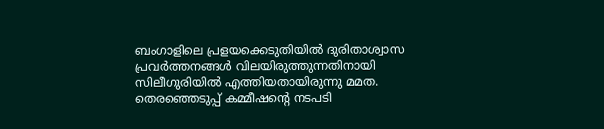ബംഗാളിലെ പ്രളയക്കെടുതിയില്‍ ദുരിതാശ്വാസ പ്രവര്‍ത്തനങ്ങള്‍ വിലയിരുത്തുന്നതിനായി സിലീഗുരിയില്‍ എത്തിയതായിരുന്നു മമത. തെരഞ്ഞെടുപ്പ് കമ്മീഷന്റെ നടപടി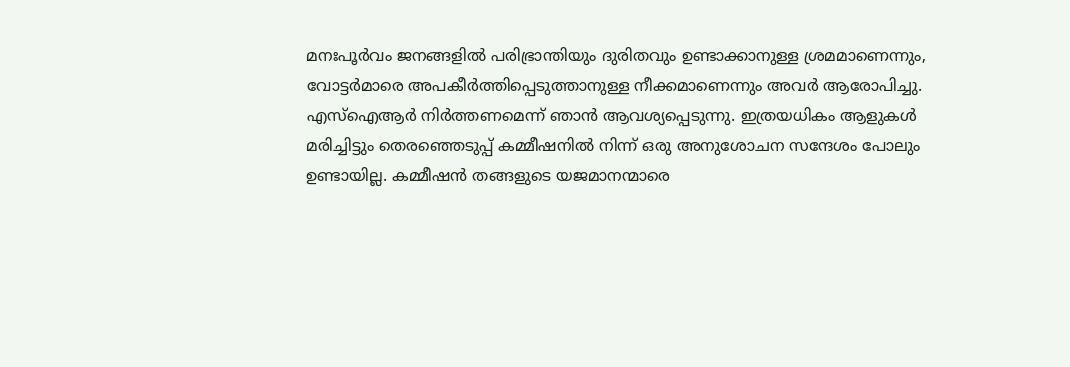മനഃപൂര്‍വം ജനങ്ങളില്‍ പരിഭ്രാന്തിയും ദുരിതവും ഉണ്ടാക്കാനുള്ള ശ്രമമാണെന്നും, വോട്ടര്‍മാരെ അപകീര്‍ത്തിപ്പെടുത്താനുള്ള നീക്കമാണെന്നും അവര്‍ ആരോപിച്ചു. എസ്‌ഐആര്‍ നിര്‍ത്തണമെന്ന് ഞാന്‍ ആവശ്യപ്പെടുന്നു. ഇത്രയധികം ആളുകള്‍ മരിച്ചിട്ടും തെരഞ്ഞെടുപ്പ് കമ്മീഷനില്‍ നിന്ന് ഒരു അനുശോചന സന്ദേശം പോലും ഉണ്ടായില്ല. കമ്മീഷന്‍ തങ്ങളുടെ യജമാനന്മാരെ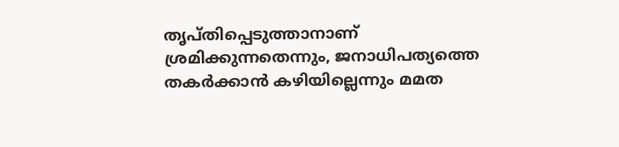തൃപ്തിപ്പെടുത്താനാണ് ശ്രമിക്കുന്നതെന്നും, ജനാധിപത്യത്തെ തകര്‍ക്കാന്‍ കഴിയില്ലെന്നും മമത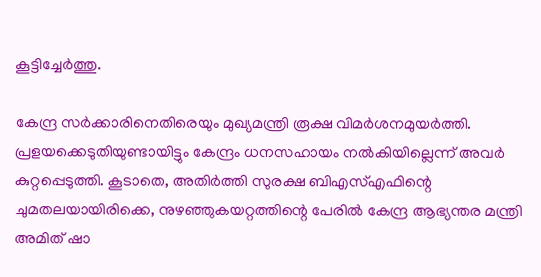കൂട്ടിച്ചേര്‍ത്തു.

കേന്ദ്ര സര്‍ക്കാരിനെതിരെയും മുഖ്യമന്ത്രി രൂക്ഷ വിമര്‍ശനമുയര്‍ത്തി. പ്രളയക്കെടുതിയുണ്ടായിട്ടും കേന്ദ്രം ധനസഹായം നല്‍കിയില്ലെന്ന് അവര്‍ കുറ്റപ്പെടുത്തി. കൂടാതെ, അതിര്‍ത്തി സുരക്ഷ ബിഎസ്എഫിന്റെ ചുമതലയായിരിക്കെ, നുഴഞ്ഞുകയറ്റത്തിന്റെ പേരില്‍ കേന്ദ്ര ആഭ്യന്തര മന്ത്രി അമിത് ഷാ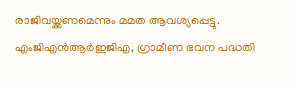രാജിവയ്ക്കണമെന്നും മമത ആവശ്യപ്പെട്ടു. എംജിഎന്‍ആര്‍ഇജിഎ, ഗ്രാമീണ ഭവന പദ്ധതി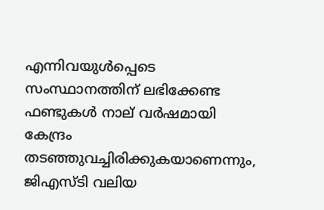എന്നിവയുള്‍പ്പെടെ സംസ്ഥാനത്തിന് ലഭിക്കേണ്ട ഫണ്ടുകള്‍ നാല് വര്‍ഷമായി കേന്ദ്രം തടഞ്ഞുവച്ചിരിക്കുകയാണെന്നും, ജിഎസ്ടി വലിയ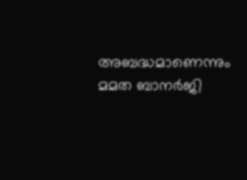അബദ്ധമാണെന്നും മമത ബാനര്‍ജി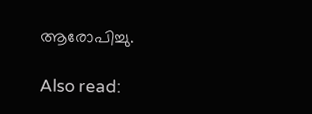ആരോപിച്ചു.

Also read: